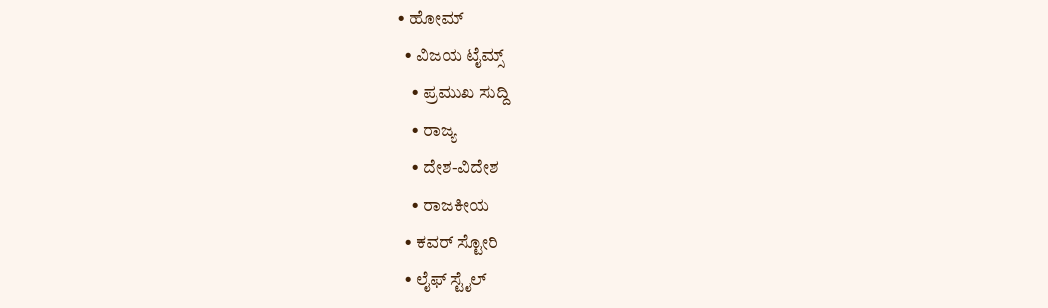• ಹೋಮ್
  • ವಿಜಯ ಟೈಮ್ಸ್‌
    • ಪ್ರಮುಖ ಸುದ್ದಿ
    • ರಾಜ್ಯ
    • ದೇಶ-ವಿದೇಶ
    • ರಾಜಕೀಯ
  • ಕವರ್‌ ಸ್ಟೋರಿ
  • ಲೈಫ್ ಸ್ಟೈಲ್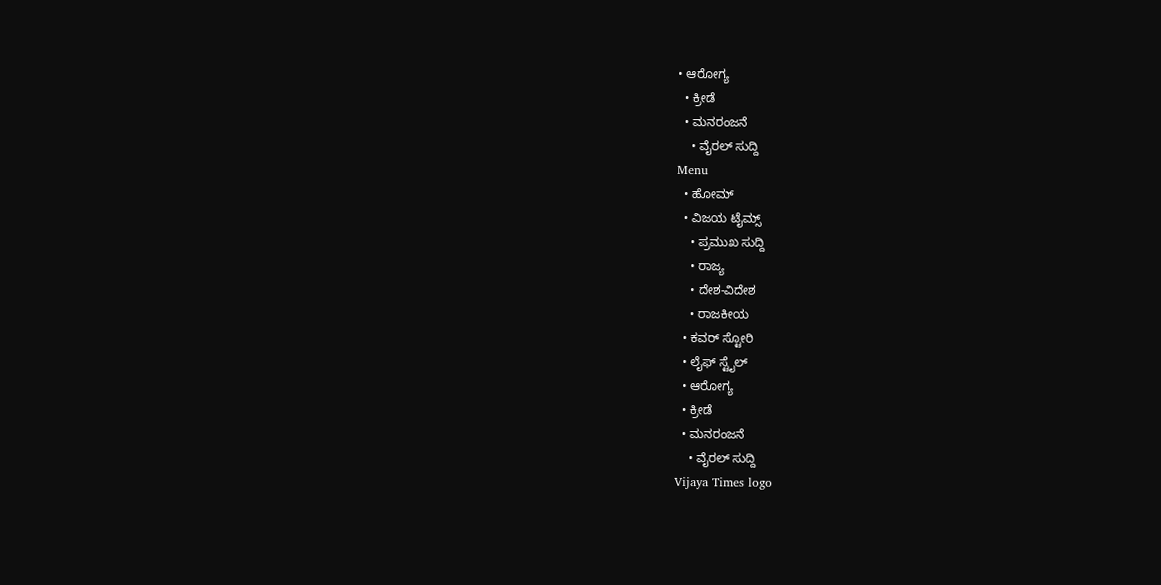• ಆರೋಗ್ಯ
  • ಕ್ರೀಡೆ
  • ಮನರಂಜನೆ
    • ವೈರಲ್ ಸುದ್ದಿ
Menu
  • ಹೋಮ್
  • ವಿಜಯ ಟೈಮ್ಸ್‌
    • ಪ್ರಮುಖ ಸುದ್ದಿ
    • ರಾಜ್ಯ
    • ದೇಶ-ವಿದೇಶ
    • ರಾಜಕೀಯ
  • ಕವರ್‌ ಸ್ಟೋರಿ
  • ಲೈಫ್ ಸ್ಟೈಲ್
  • ಆರೋಗ್ಯ
  • ಕ್ರೀಡೆ
  • ಮನರಂಜನೆ
    • ವೈರಲ್ ಸುದ್ದಿ
Vijaya Times logo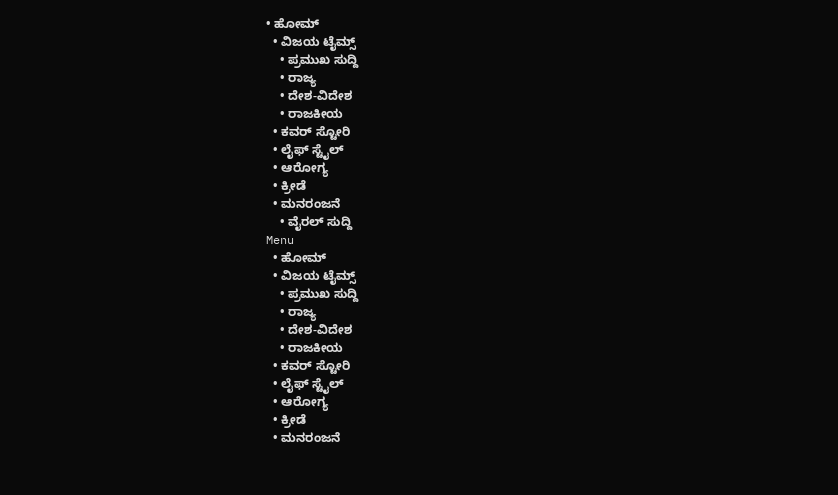• ಹೋಮ್
  • ವಿಜಯ ಟೈಮ್ಸ್‌
    • ಪ್ರಮುಖ ಸುದ್ದಿ
    • ರಾಜ್ಯ
    • ದೇಶ-ವಿದೇಶ
    • ರಾಜಕೀಯ
  • ಕವರ್‌ ಸ್ಟೋರಿ
  • ಲೈಫ್ ಸ್ಟೈಲ್
  • ಆರೋಗ್ಯ
  • ಕ್ರೀಡೆ
  • ಮನರಂಜನೆ
    • ವೈರಲ್ ಸುದ್ದಿ
Menu
  • ಹೋಮ್
  • ವಿಜಯ ಟೈಮ್ಸ್‌
    • ಪ್ರಮುಖ ಸುದ್ದಿ
    • ರಾಜ್ಯ
    • ದೇಶ-ವಿದೇಶ
    • ರಾಜಕೀಯ
  • ಕವರ್‌ ಸ್ಟೋರಿ
  • ಲೈಫ್ ಸ್ಟೈಲ್
  • ಆರೋಗ್ಯ
  • ಕ್ರೀಡೆ
  • ಮನರಂಜನೆ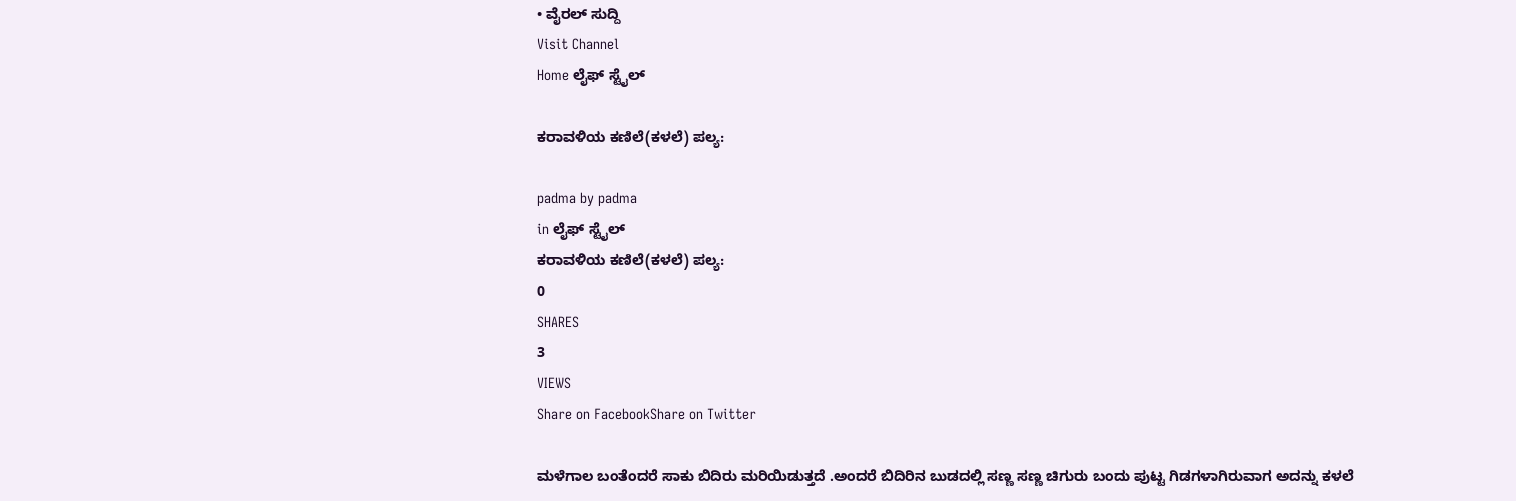• ವೈರಲ್ ಸುದ್ದಿ
Visit Channel
Home ಲೈಫ್ ಸ್ಟೈಲ್

ಕರಾವಳಿಯ ಕಣಿಲೆ(ಕಳಲೆ) ಪಲ್ಯ:

padma by padma
in ಲೈಫ್ ಸ್ಟೈಲ್
ಕರಾವಳಿಯ ಕಣಿಲೆ(ಕಳಲೆ) ಪಲ್ಯ:
0
SHARES
3
VIEWS
Share on FacebookShare on Twitter

ಮಳೆಗಾಲ ಬಂತೆಂದರೆ ಸಾಕು ಬಿದಿರು ಮರಿಯಿಡುತ್ತದೆ .ಅಂದರೆ ಬಿದಿರಿನ ಬುಡದಲ್ಲಿ ಸಣ್ಣ ಸಣ್ಣ ಚಿಗುರು ಬಂದು ಪುಟ್ಟ ಗಿಡಗಳಾಗಿರುವಾಗ ಅದನ್ನು ಕಳಲೆ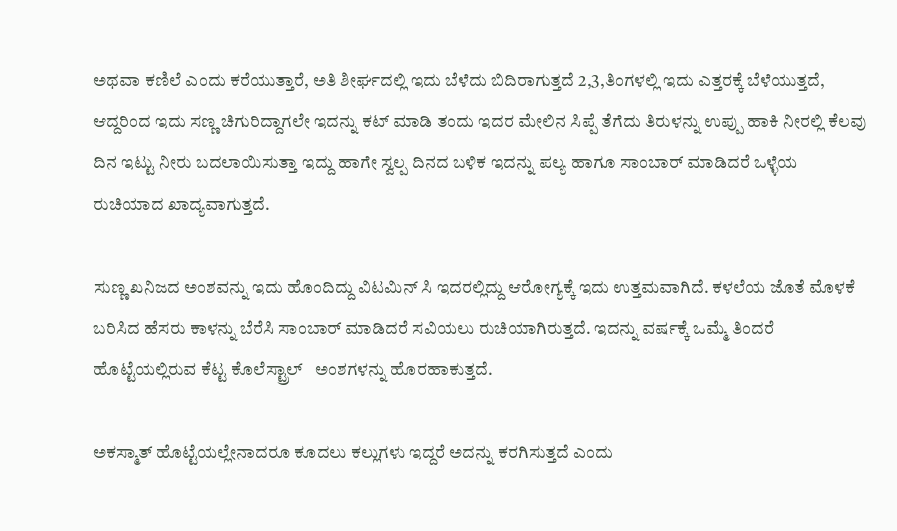ಅಥವಾ ಕಣಿಲೆ ಎಂದು ಕರೆಯುತ್ತಾರೆ, ಅತಿ ಶೀರ್ಘದಲ್ಲಿ ಇದು ಬೆಳೆದು ಬಿದಿರಾಗುತ್ತದೆ 2,3,ತಿಂಗಳಲ್ಲಿ ಇದು ಎತ್ತರಕ್ಕೆ ಬೆಳೆಯುತ್ತದೆ, ಆದ್ದರಿಂದ ಇದು ಸಣ್ಣ ಚಿಗುರಿದ್ದಾಗಲೇ ಇದನ್ನು ಕಟ್ ಮಾಡಿ ತಂದು ಇದರ ಮೇಲಿನ ಸಿಪ್ಪೆ ತೆಗೆದು ತಿರುಳನ್ನು ಉಪ್ಪು ಹಾಕಿ ನೀರಲ್ಲಿ ಕೆಲವು ದಿನ ಇಟ್ಟು ನೀರು ಬದಲಾಯಿಸುತ್ತಾ ಇದ್ದು ಹಾಗೇ ಸ್ವಲ್ಪ ದಿನದ ಬಳಿಕ ಇದನ್ನು ಪಲ್ಯ ಹಾಗೂ ಸಾಂಬಾರ್ ಮಾಡಿದರೆ ಒಳ್ಳೆಯ ರುಚಿಯಾದ ಖಾದ್ಯವಾಗುತ್ತದೆ.

ಸುಣ್ಣ ಖನಿಜದ ಅಂಶವನ್ನು ಇದು ಹೊಂದಿದ್ದು ವಿಟಮಿನ್ ಸಿ ಇದರಲ್ಲಿದ್ದು ಆರೋಗ್ಯಕ್ಕೆ ಇದು ಉತ್ತಮವಾಗಿದೆ. ಕಳಲೆಯ ಜೊತೆ ಮೊಳಕೆ ಬರಿಸಿದ ಹೆಸರು ಕಾಳನ್ನು ಬೆರೆಸಿ ಸಾಂಬಾರ್ ಮಾಡಿದರೆ ಸವಿಯಲು ರುಚಿಯಾಗಿರುತ್ತದೆ. ಇದನ್ನು ವರ್ಷಕ್ಕೆ ಒಮ್ಮೆ ತಿಂದರೆ ಹೊಟ್ಟೆಯಲ್ಲಿರುವ ಕೆಟ್ಟ ಕೊಲೆಸ್ಟ್ರಾಲ್   ಅಂಶಗಳನ್ನು ಹೊರಹಾಕುತ್ತದೆ.

ಅಕಸ್ಮಾತ್ ಹೊಟ್ಟೆಯಲ್ಲೇನಾದರೂ ಕೂದಲು ಕಲ್ಲುಗಳು ಇದ್ದರೆ ಅದನ್ನು ಕರಗಿಸುತ್ತದೆ ಎಂದು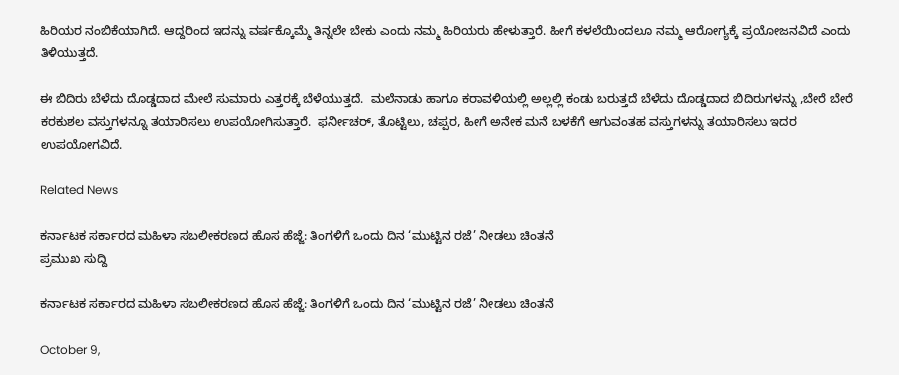ಹಿರಿಯರ ನಂಬಿಕೆಯಾಗಿದೆ. ಆದ್ದರಿಂದ ಇದನ್ನು ವರ್ಷಕ್ಕೊಮ್ಮೆ ತಿನ್ನಲೇ ಬೇಕು ಎಂದು ನಮ್ಮ ಹಿರಿಯರು ಹೇಳುತ್ತಾರೆ. ಹೀಗೆ ಕಳಲೆಯಿಂದಲೂ ನಮ್ಮ ಆರೋಗ್ಯಕ್ಕೆ ಪ್ರಯೋಜನವಿದೆ ಎಂದು ತಿಳಿಯುತ್ತದೆ.

ಈ ಬಿದಿರು ಬೆಳೆದು ದೊಡ್ಡದಾದ ಮೇಲೆ ಸುಮಾರು ಎತ್ತರಕ್ಕೆ ಬೆಳೆಯುತ್ತದೆ.  ಮಲೆನಾಡು ಹಾಗೂ ಕರಾವಳಿಯಲ್ಲಿ ಅಲ್ಲಲ್ಲಿ ಕಂಡು ಬರುತ್ತದೆ ಬೆಳೆದು ದೊಡ್ಡದಾದ ಬಿದಿರುಗಳನ್ನು ,ಬೇರೆ ಬೇರೆ ಕರಕುಶಲ ವಸ್ತುಗಳನ್ನೂ ತಯಾರಿಸಲು ಉಪಯೋಗಿಸುತ್ತಾರೆ.  ಫರ್ನೀಚರ್, ತೊಟ್ಟಿಲು, ಚಪ್ಪರ, ಹೀಗೆ ಅನೇಕ ಮನೆ ಬಳಕೆಗೆ ಆಗುವಂತಹ ವಸ್ತುಗಳನ್ನು ತಯಾರಿಸಲು ಇದರ ಉಪಯೋಗವಿದೆ.

Related News

ಕರ್ನಾಟಕ ಸರ್ಕಾರದ ಮಹಿಳಾ ಸಬಲೀಕರಣದ ಹೊಸ ಹೆಜ್ಜೆ: ತಿಂಗಳಿಗೆ ಒಂದು ದಿನ ‘ಮುಟ್ಟಿನ ರಜೆ’ ನೀಡಲು ಚಿಂತನೆ
ಪ್ರಮುಖ ಸುದ್ದಿ

ಕರ್ನಾಟಕ ಸರ್ಕಾರದ ಮಹಿಳಾ ಸಬಲೀಕರಣದ ಹೊಸ ಹೆಜ್ಜೆ: ತಿಂಗಳಿಗೆ ಒಂದು ದಿನ ‘ಮುಟ್ಟಿನ ರಜೆ’ ನೀಡಲು ಚಿಂತನೆ

October 9,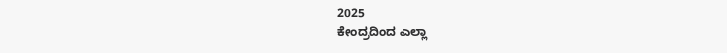2025
ಕೇಂದ್ರದಿಂದ ಎಲ್ಲಾ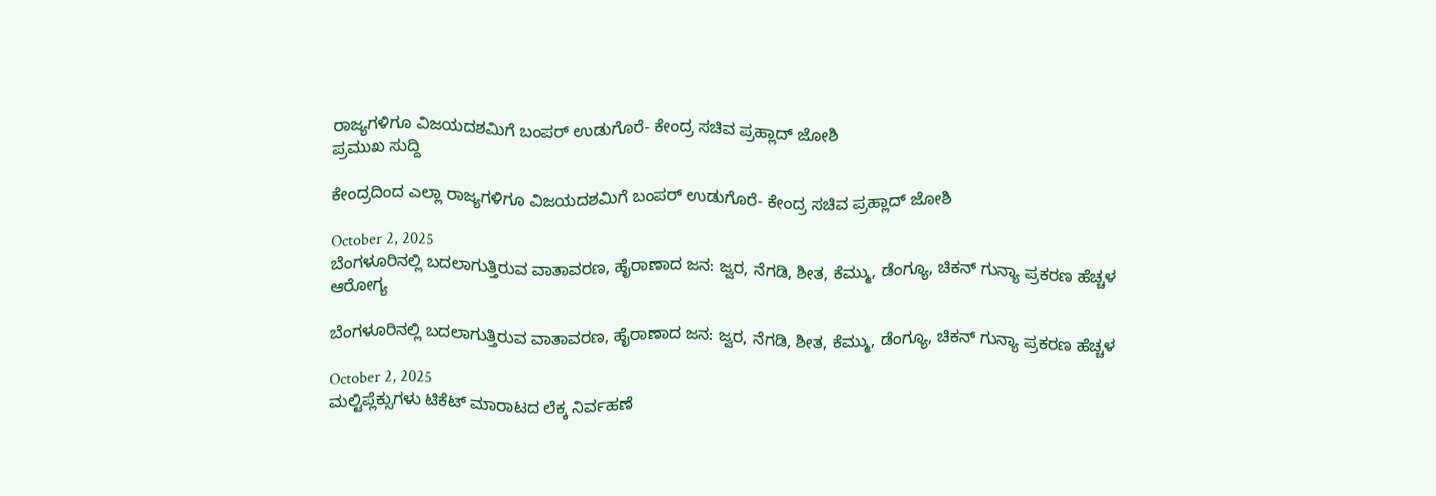ರಾಜ್ಯಗಳಿಗೂ ವಿಜಯದಶಮಿಗೆ ಬಂಪರ್‌ ಉಡುಗೊರೆ- ಕೇಂದ್ರ ಸಚಿವ ಪ್ರಹ್ಲಾದ್ ಜೋಶಿ
ಪ್ರಮುಖ ಸುದ್ದಿ

ಕೇಂದ್ರದಿಂದ ಎಲ್ಲಾ ರಾಜ್ಯಗಳಿಗೂ ವಿಜಯದಶಮಿಗೆ ಬಂಪರ್‌ ಉಡುಗೊರೆ- ಕೇಂದ್ರ ಸಚಿವ ಪ್ರಹ್ಲಾದ್ ಜೋಶಿ

October 2, 2025
ಬೆಂಗಳೂರಿನಲ್ಲಿ ಬದಲಾಗುತ್ತಿರುವ ವಾತಾವರಣ, ಹೈರಾಣಾದ ಜನ: ಜ್ವರ, ನೆಗಡಿ, ಶೀತ, ಕೆಮ್ಮು, ಡೆಂಗ್ಯೂ, ಚಿಕನ್ ಗುನ್ಯಾ ಪ್ರಕರಣ ಹೆಚ್ಚಳ
ಆರೋಗ್ಯ

ಬೆಂಗಳೂರಿನಲ್ಲಿ ಬದಲಾಗುತ್ತಿರುವ ವಾತಾವರಣ, ಹೈರಾಣಾದ ಜನ: ಜ್ವರ, ನೆಗಡಿ, ಶೀತ, ಕೆಮ್ಮು, ಡೆಂಗ್ಯೂ, ಚಿಕನ್ ಗುನ್ಯಾ ಪ್ರಕರಣ ಹೆಚ್ಚಳ

October 2, 2025
ಮಲ್ಟಿಪ್ಲೆಕ್ಸುಗಳು ಟಿಕೆಟ್ ಮಾರಾಟದ ಲೆಕ್ಕ ನಿರ್ವಹಣೆ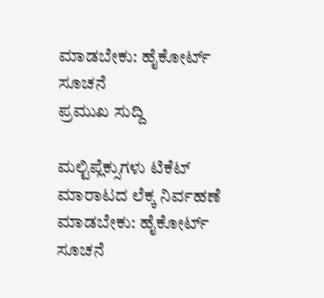ಮಾಡಬೇಕು: ಹೈಕೋರ್ಟ್ ಸೂಚನೆ
ಪ್ರಮುಖ ಸುದ್ದಿ

ಮಲ್ಟಿಪ್ಲೆಕ್ಸುಗಳು ಟಿಕೆಟ್ ಮಾರಾಟದ ಲೆಕ್ಕ ನಿರ್ವಹಣೆ ಮಾಡಬೇಕು: ಹೈಕೋರ್ಟ್ ಸೂಚನೆ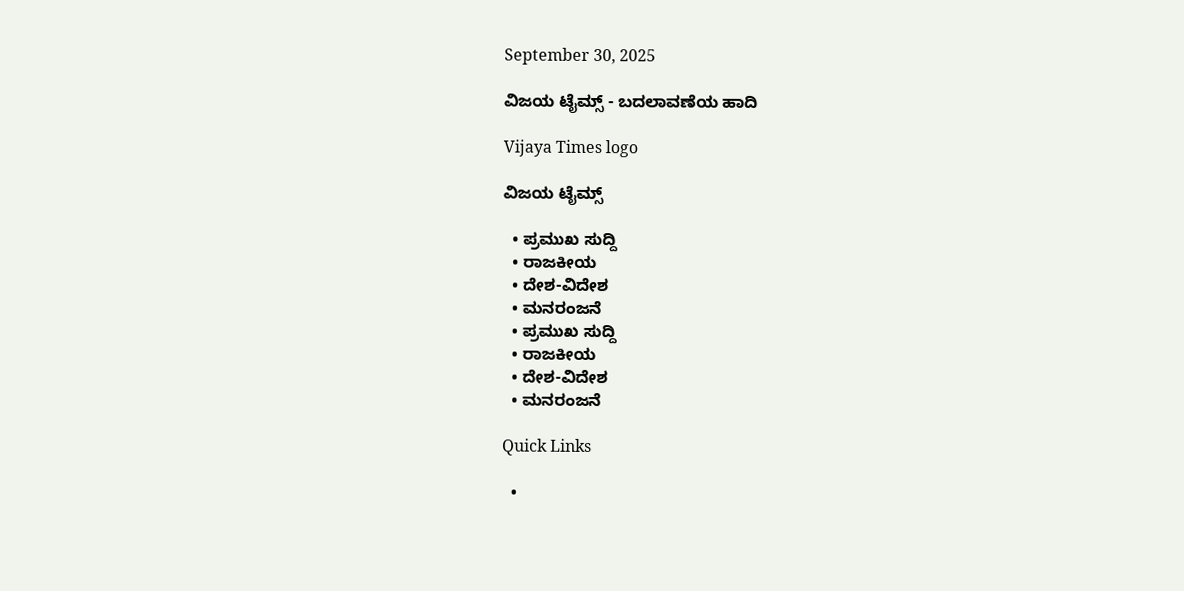September 30, 2025

ವಿಜಯ ಟೈಮ್ಸ್‌ - ಬದಲಾವಣೆಯ ಹಾದಿ

Vijaya Times logo

ವಿಜಯ ಟೈಮ್ಸ್‌

  • ಪ್ರಮುಖ ಸುದ್ದಿ
  • ರಾಜಕೀಯ
  • ದೇಶ-ವಿದೇಶ
  • ಮನರಂಜನೆ
  • ಪ್ರಮುಖ ಸುದ್ದಿ
  • ರಾಜಕೀಯ
  • ದೇಶ-ವಿದೇಶ
  • ಮನರಂಜನೆ

Quick Links

  •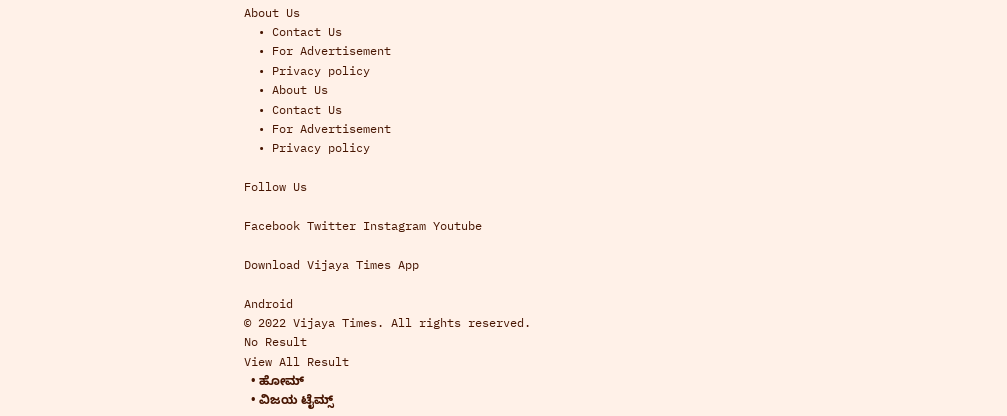About Us
  • Contact Us
  • For Advertisement
  • Privacy policy
  • About Us
  • Contact Us
  • For Advertisement
  • Privacy policy

Follow Us

Facebook Twitter Instagram Youtube

Download Vijaya Times App

Android
© 2022 Vijaya Times. All rights reserved.
No Result
View All Result
  • ಹೋಮ್
  • ವಿಜಯ ಟೈಮ್ಸ್‌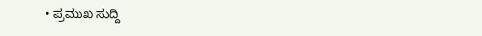• ಪ್ರಮುಖ ಸುದ್ದಿ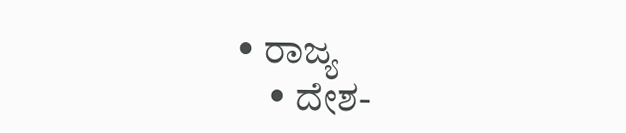• ರಾಜ್ಯ
    • ದೇಶ-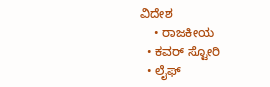ವಿದೇಶ
    • ರಾಜಕೀಯ
  • ಕವರ್‌ ಸ್ಟೋರಿ
  • ಲೈಫ್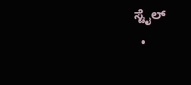ಸ್ಟೈಲ್
  •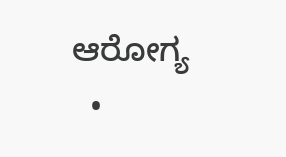ಆರೋಗ್ಯ
  •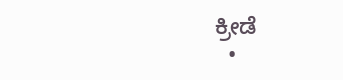ಕ್ರೀಡೆ
  •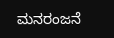ಮನರಂಜನೆ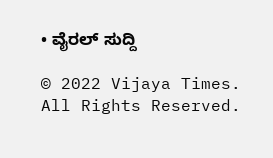• ವೈರಲ್ ಸುದ್ದಿ

© 2022 Vijaya Times. All Rights Reserved.